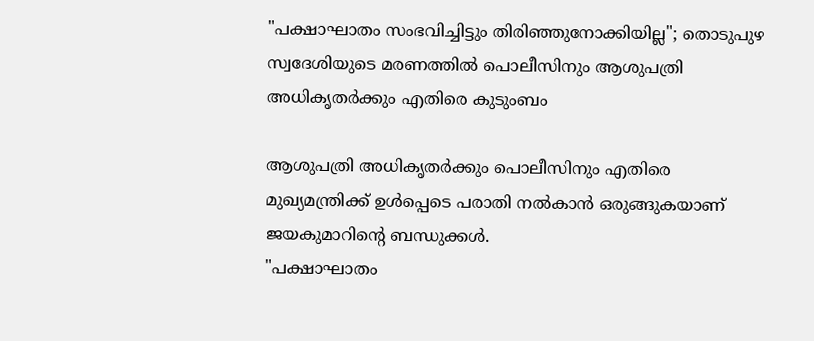"പക്ഷാഘാതം സംഭവിച്ചിട്ടും തിരിഞ്ഞുനോക്കിയില്ല"; തൊടുപുഴ സ്വദേശിയുടെ മരണത്തിൽ പൊലീസിനും ആശുപത്രി അധികൃതർക്കും എതിരെ കുടുംബം

ആശുപത്രി അധികൃതർക്കും പൊലീസിനും എതിരെ മുഖ്യമന്ത്രിക്ക് ഉൾപ്പെടെ പരാതി നൽകാൻ ഒരുങ്ങുകയാണ് ജയകുമാറിൻ്റെ ബന്ധുക്കൾ.
"പക്ഷാഘാതം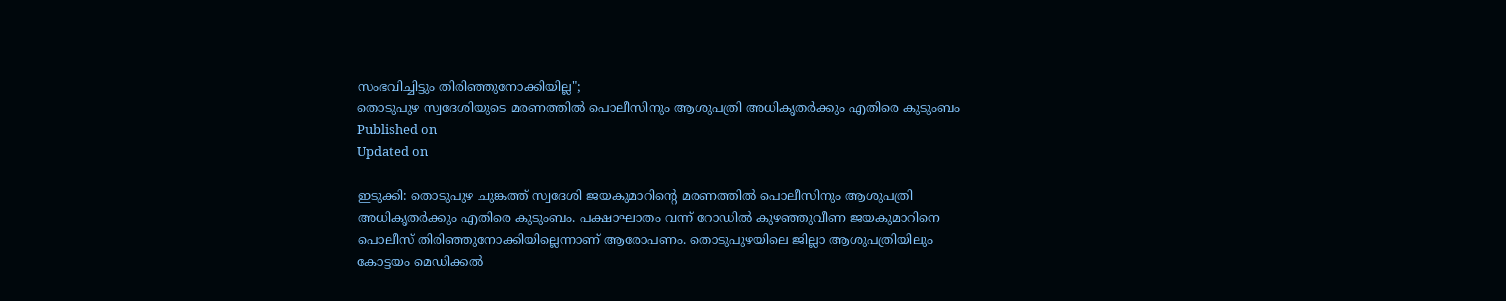സംഭവിച്ചിട്ടും തിരിഞ്ഞുനോക്കിയില്ല";
തൊടുപുഴ സ്വദേശിയുടെ മരണത്തിൽ പൊലീസിനും ആശുപത്രി അധികൃതർക്കും എതിരെ കുടുംബം
Published on
Updated on

ഇടുക്കി: തൊടുപുഴ ചുങ്കത്ത് സ്വദേശി ജയകുമാറിൻ്റെ മരണത്തിൽ പൊലീസിനും ആശുപത്രി അധികൃതർക്കും എതിരെ കുടുംബം. പക്ഷാഘാതം വന്ന് റോഡിൽ കുഴഞ്ഞുവീണ ജയകുമാറിനെ പൊലീസ് തിരിഞ്ഞുനോക്കിയില്ലെന്നാണ് ആരോപണം. തൊടുപുഴയിലെ ജില്ലാ ആശുപത്രിയിലും കോട്ടയം മെഡിക്കൽ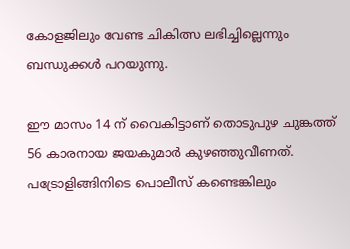കോളജിലും വേണ്ട ചികിത്സ ലഭിച്ചില്ലെന്നും ബന്ധുക്കൾ പറയുന്നു.

ഈ മാസം 14 ന് വൈകിട്ടാണ് തൊടുപുഴ ചുങ്കത്ത് 56 കാരനായ ജയകുമാർ കുഴഞ്ഞുവീണത്. പട്രോളിങ്ങിനിടെ പൊലീസ് കണ്ടെങ്കിലും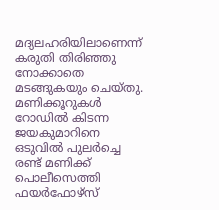മദ്യലഹരിയിലാണെന്ന് കരുതി തിരിഞ്ഞു നോക്കാതെ മടങ്ങുകയും ചെയ്തു. മണിക്കൂറുകൾ റോഡിൽ കിടന്ന ജയകുമാറിനെ ഒടുവിൽ പുലർച്ചെ രണ്ട് മണിക്ക് പൊലീസെത്തി ഫയർഫോഴ്സ്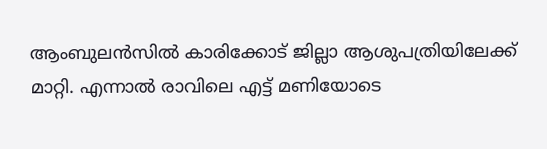ആംബുലൻസിൽ കാരിക്കോട് ജില്ലാ ആശുപത്രിയിലേക്ക് മാറ്റി. എന്നാൽ രാവിലെ എട്ട് മണിയോടെ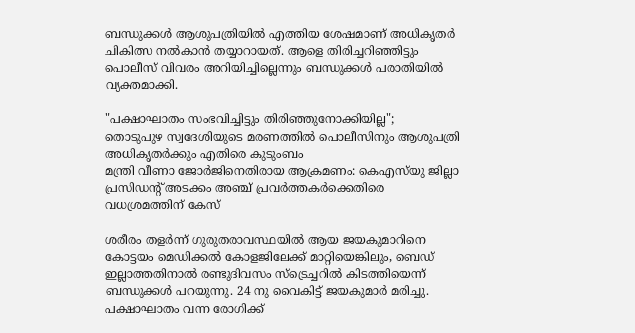ബന്ധുക്കൾ ആശുപത്രിയിൽ എത്തിയ ശേഷമാണ് അധികൃതർ ചികിത്സ നൽകാൻ തയ്യാറായത്. ആളെ തിരിച്ചറിഞ്ഞിട്ടും പൊലീസ് വിവരം അറിയിച്ചില്ലെന്നും ബന്ധുക്കൾ പരാതിയിൽ വ്യക്തമാക്കി.

"പക്ഷാഘാതം സംഭവിച്ചിട്ടും തിരിഞ്ഞുനോക്കിയില്ല";
തൊടുപുഴ സ്വദേശിയുടെ മരണത്തിൽ പൊലീസിനും ആശുപത്രി അധികൃതർക്കും എതിരെ കുടുംബം
മന്ത്രി വീണാ ജോർജിനെതിരായ ആക്രമണം: കെഎസ്‌യു ജില്ലാ പ്രസിഡൻ്റ് അടക്കം അഞ്ച് പ്രവർത്തകർക്കെതിരെ വധശ്രമത്തിന് കേസ്

ശരീരം തളർന്ന് ഗുരുതരാവസ്ഥയിൽ ആയ ജയകുമാറിനെ കോട്ടയം മെഡിക്കൽ കോളജിലേക്ക് മാറ്റിയെങ്കിലും, ബെഡ് ഇല്ലാത്തതിനാൽ രണ്ടുദിവസം സ്ട്രെച്ചറിൽ കിടത്തിയെന്ന് ബന്ധുക്കൾ പറയുന്നു. 24 നു വൈകിട്ട് ജയകുമാർ മരിച്ചു. പക്ഷാഘാതം വന്ന രോഗിക്ക്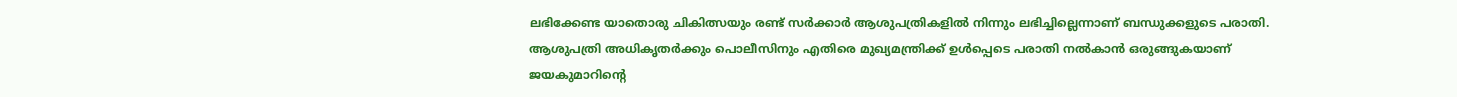ലഭിക്കേണ്ട യാതൊരു ചികിത്സയും രണ്ട് സർക്കാർ ആശുപത്രികളിൽ നിന്നും ലഭിച്ചില്ലെന്നാണ് ബന്ധുക്കളുടെ പരാതി. ആശുപത്രി അധികൃതർക്കും പൊലീസിനും എതിരെ മുഖ്യമന്ത്രിക്ക് ഉൾപ്പെടെ പരാതി നൽകാൻ ഒരുങ്ങുകയാണ് ജയകുമാറിൻ്റെ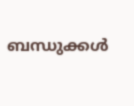ബന്ധുക്കൾ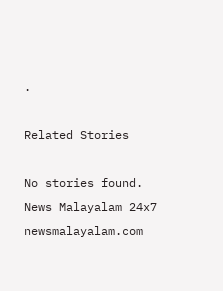.

Related Stories

No stories found.
News Malayalam 24x7
newsmalayalam.com